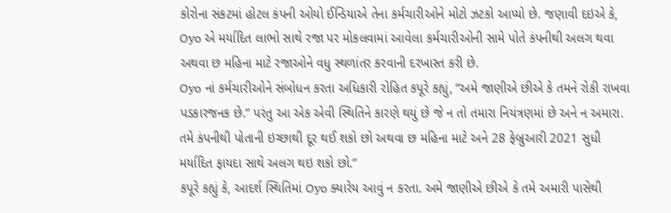કોરોના સંકટમાં હોટલ કંપની ઓયો ઈન્ડિયાએ તેના કર્મચારીઓને મોટો ઝટકો આપ્યો છે. જણાવી દઇએ કે, Oyo એ મર્યાદિત લાભો સાથે રજા પર મોકલવામાં આવેલા કર્મચારીઓની સામે પોતે કંપનીથી અલગ થવા અથવા છ મહિના માટે રજાઓને વધુ સ્થળાંતર કરવાની દરખાસ્ત કરી છે.
Oyo નાં કર્મચારીઓને સંબોધન કરતા અધિકારી રોહિત કપૂરે કહ્યું, “અમે જાણીએ છીએ કે તમને રોકી રાખવા પડકારજનક છે.” પરંતુ આ એક એવી સ્થિતિને કારણે થયું છે જે ન તો તમારા નિયંત્રણમાં છે અને ન અમારા. તમે કંપનીથી પોતાની ઇચ્છાથી દૂર થઈ શકો છો અથવા છ મહિના માટે અને 28 ફેબ્રુઆરી 2021 સુધી મર્યાદિત ફાયદા સાથે અલગ થઇ શકો છો.”
કપૂરે કહ્યું કે, આદર્શ સ્થિતિમાં Oyo ક્યારેય આવું ન કરતા. અમે જાણીએ છીએ કે તમે અમારી પાસેથી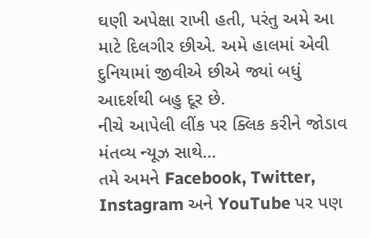ઘણી અપેક્ષા રાખી હતી, પરંતુ અમે આ માટે દિલગીર છીએ. અમે હાલમાં એવી દુનિયામાં જીવીએ છીએ જ્યાં બધું આદર્શથી બહુ દૂર છે.
નીચે આપેલી લીંક પર ક્લિક કરીને જોડાવ મંતવ્ય ન્યૂઝ સાથે…
તમે અમને Facebook, Twitter, Instagram અને YouTube પર પણ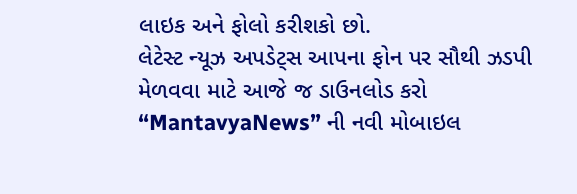લાઇક અને ફોલો કરીશકો છો.
લેટેસ્ટ ન્યૂઝ અપડેટ્સ આપના ફોન પર સૌથી ઝડપી મેળવવા માટે આજે જ ડાઉનલોડ કરો “MantavyaNews” ની નવી મોબાઇલ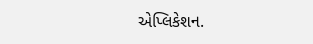એપ્લિકેશન.